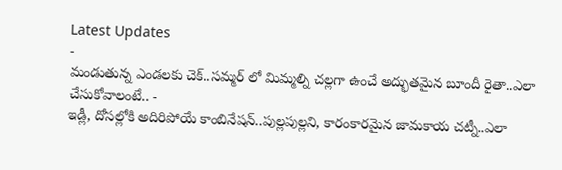Latest Updates
-
మండుతున్న ఎండలకు చెక్..సమ్మర్ లో మిమ్మల్ని చల్లగా ఉంచే అద్భుతమైన బూందీ రైతా..ఎలా చేసుకోవాలంటే.. -
ఇడ్లీ, దోసల్లోకి అదిరిపోయే కాంబినేషన్..పుల్లపుల్లని, కారంకారమైన జామకాయ చట్నీ..ఎలా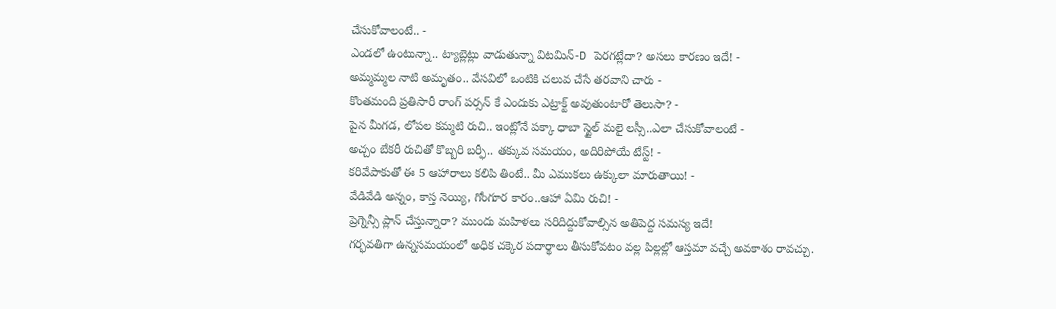చేసుకోవాలంటే.. -
ఎండలో ఉంటున్నా.. ట్యాబ్లెట్లు వాడుతున్నా విటమిన్-D పెరగట్లేదా? అసలు కారణం ఇదే! -
అమ్మమ్మల నాటి అమృతం.. వేసవిలో ఒంటికి చలువ చేసే తరవాని చారు -
కొంతమంది ప్రతిసారీ రాంగ్ పర్సన్ కే ఎందుకు ఎట్రాక్ట్ అవుతుంటారో తెలుసా? -
పైన మీగడ, లోపల కమ్మటి రుచి.. ఇంట్లోనే పక్కా ధాబా స్టైల్ మలై లస్సీ..ఎలా చేసుకోవాలంటే -
అచ్చం బేకరీ రుచితో కొబ్బరి బర్ఫీ.. తక్కువ సమయం, అదిరిపోయే టేస్ట్! -
కరివేపాకుతో ఈ 5 ఆహారాలు కలిపి తింటే.. మీ ఎముకలు ఉక్కులా మారుతాయి! -
వేడివేడి అన్నం, కాస్త నెయ్యి, గోంగూర కారం..ఆహా ఏమి రుచి! -
ప్రెగ్నెన్సీ ప్లాన్ చేస్తున్నారా? ముందు మహిళలు సరిదిద్దుకోవాల్సిన అతిపెద్ద సమస్య ఇదే!
గర్భవతిగా ఉన్నసమయంలో అధిక చక్కెర పదార్థాలు తీసుకోవటం వల్ల పిల్లల్లో ఆస్తమా వచ్చే అవకాశం రావచ్చు.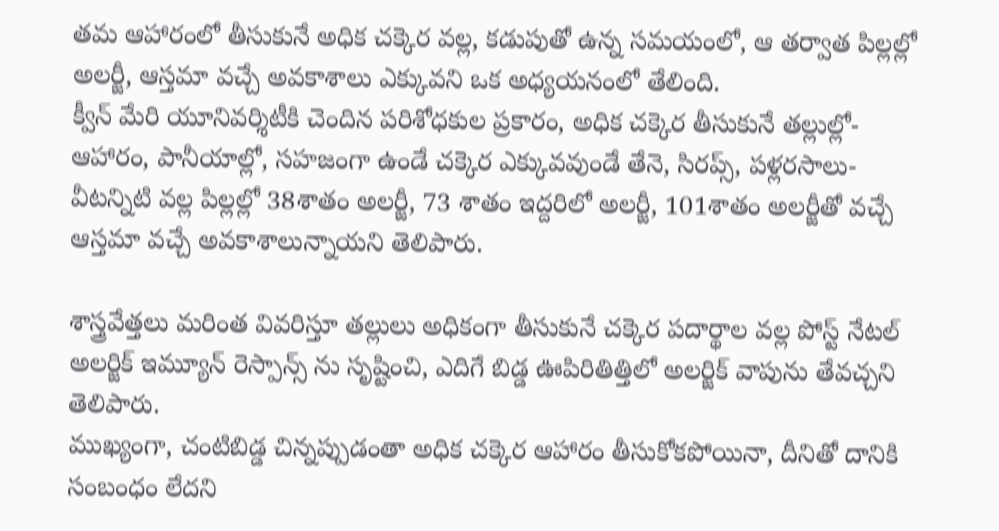తమ ఆహారంలో తీసుకునే అధిక చక్కెర వల్ల, కడుపుతో ఉన్న సమయంలో, ఆ తర్వాత పిల్లల్లో అలర్జీ, ఆస్తమా వచ్చే అవకాశాలు ఎక్కువని ఒక అధ్యయనంలో తేలింది.
క్వీన్ మేరి యూనివర్శిటీకి చెందిన పరిశోధకుల ప్రకారం, అధిక చక్కెర తీసుకునే తల్లుల్లో- ఆహారం, పానీయాల్లో, సహజంగా ఉండే చక్కెర ఎక్కువవుండే తేనె, సిరప్స్, పళ్లరసాలు- వీటన్నిటి వల్ల పిల్లల్లో 38శాతం అలర్జీ, 73 శాతం ఇద్దరిలో అలర్జీ, 101శాతం అలర్జీతో వచ్చే ఆస్తమా వచ్చే అవకాశాలున్నాయని తెలిపారు.

శాస్త్రవేత్తలు మరింత వివరిస్తూ తల్లులు అధికంగా తీసుకునే చక్కెర పదార్థాల వల్ల పోస్ట్ నేటల్ అలర్జిక్ ఇమ్యూన్ రెస్పాన్స్ ను సృష్టించి, ఎదిగే బిడ్డ ఊపిరితిత్తిలో అలర్జిక్ వాపును తేవచ్చని తెలిపారు.
ముఖ్యంగా, చంటిబిడ్డ చిన్నప్పుడంతా అధిక చక్కెర ఆహారం తీసుకోకపోయినా, దీనితో దానికి సంబంధం లేదని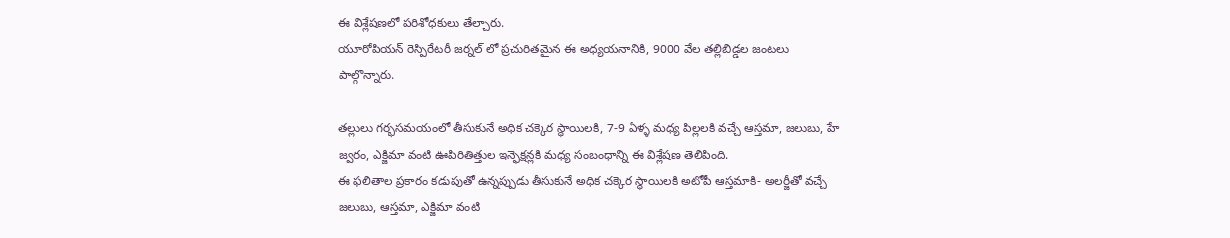ఈ విశ్లేషణలో పరిశోధకులు తేల్చారు.
యూరోపియన్ రెస్పిరేటరీ జర్నల్ లో ప్రచురితమైన ఈ అధ్యయనానికి, 9000 వేల తల్లిబిడ్డల జంటలు పాల్గొన్నారు.

తల్లులు గర్భసమయంలో తీసుకునే అధిక చక్కెర స్థాయిలకి, 7-9 ఏళ్ళ మధ్య పిల్లలకి వచ్చే ఆస్తమా, జలుబు, హే జ్వరం, ఎక్జిమా వంటి ఊపిరితిత్తుల ఇన్ఫెక్షన్లకి మధ్య సంబంధాన్ని ఈ విశ్లేషణ తెలిపింది.
ఈ ఫలితాల ప్రకారం కడుపుతో ఉన్నప్పుడు తీసుకునే అధిక చక్కెర స్థాయిలకి అటోపీ ఆస్తమాకి- అలర్జీతో వచ్చే జలుబు, ఆస్తమా, ఎక్జిమా వంటి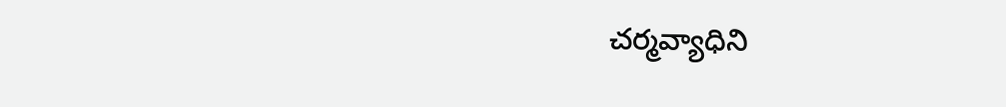చర్మవ్యాధిని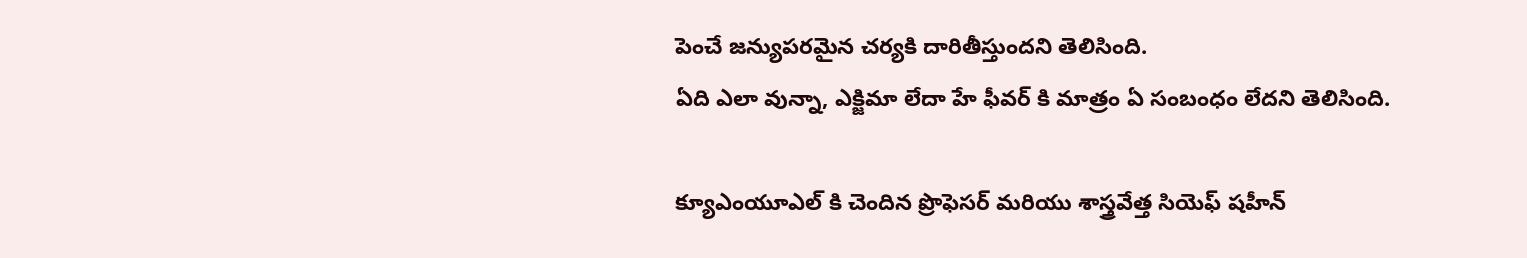పెంచే జన్యుపరమైన చర్యకి దారితీస్తుందని తెలిసింది.
ఏది ఎలా వున్నా, ఎక్జిమా లేదా హే ఫీవర్ కి మాత్రం ఏ సంబంధం లేదని తెలిసింది.

క్యూఎంయూఎల్ కి చెందిన ప్రొఫెసర్ మరియు శాస్త్రవేత్త సియెఫ్ షహీన్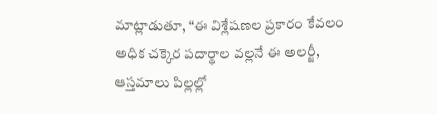మాట్లాడుతూ, “ఈ విశ్లేషణల ప్రకారం కేవలం అధిక చక్కెర పదార్థాల వల్లనే ఈ అలర్జీ, ఆస్తమాలు పిల్లల్లో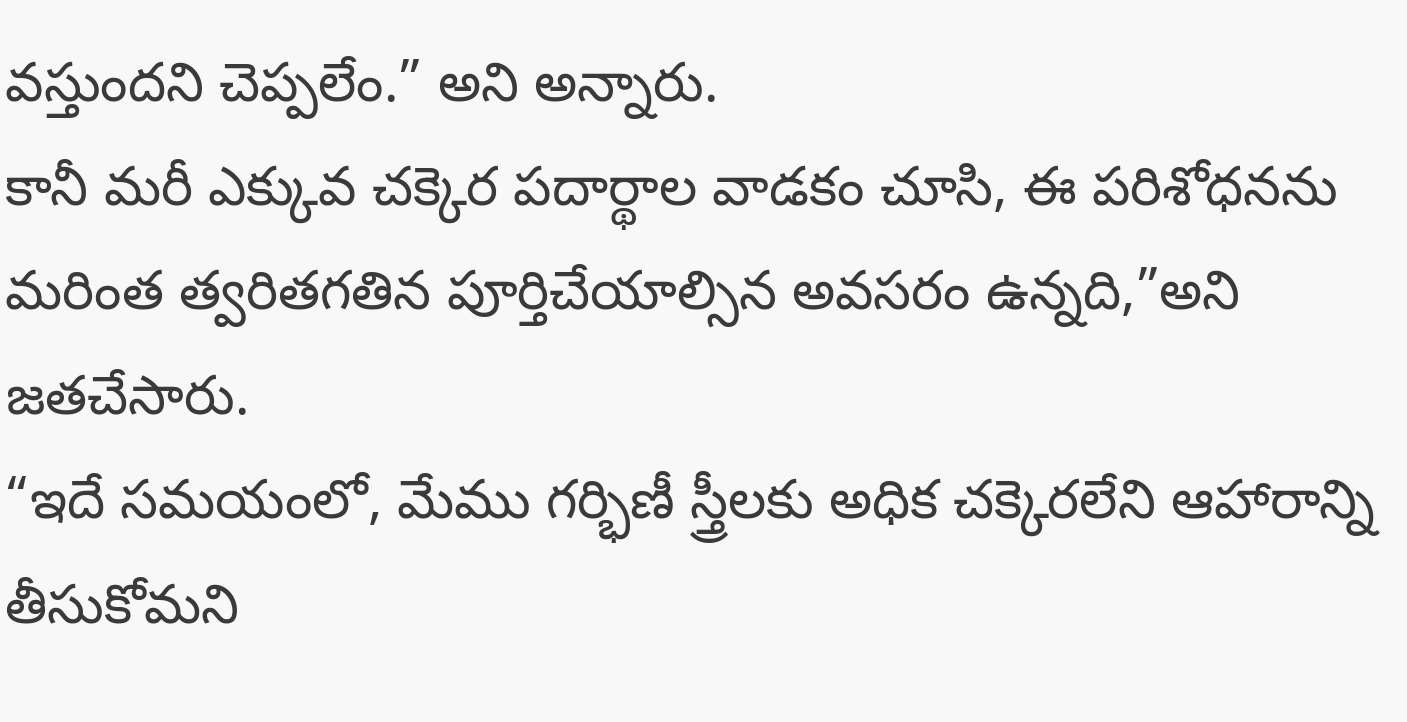వస్తుందని చెప్పలేం.” అని అన్నారు.
కానీ మరీ ఎక్కువ చక్కెర పదార్థాల వాడకం చూసి, ఈ పరిశోధనను మరింత త్వరితగతిన పూర్తిచేయాల్సిన అవసరం ఉన్నది,”అని జతచేసారు.
“ఇదే సమయంలో, మేము గర్భిణీ స్త్రీలకు అధిక చక్కెరలేని ఆహారాన్ని తీసుకోమని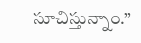సూచిస్తున్నాం.”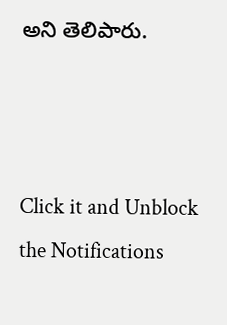అని తెలిపారు.



Click it and Unblock the Notifications